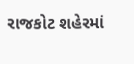રાજકોટ શહેરમાં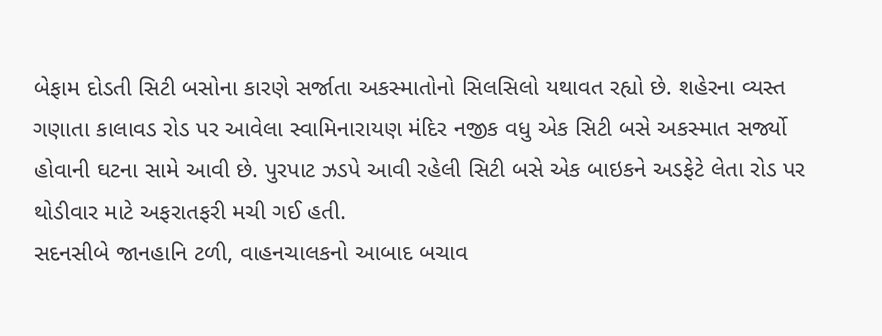બેફામ દોડતી સિટી બસોના કારણે સર્જાતા અકસ્માતોનો સિલસિલો યથાવત રહ્યો છે. શહેરના વ્યસ્ત ગણાતા કાલાવડ રોડ પર આવેલા સ્વામિનારાયણ મંદિર નજીક વધુ એક સિટી બસે અકસ્માત સર્જ્યો હોવાની ઘટના સામે આવી છે. પુરપાટ ઝડપે આવી રહેલી સિટી બસે એક બાઇકને અડફેટે લેતા રોડ પર થોડીવાર માટે અફરાતફરી મચી ગઈ હતી.
સદનસીબે જાનહાનિ ટળી, વાહનચાલકનો આબાદ બચાવ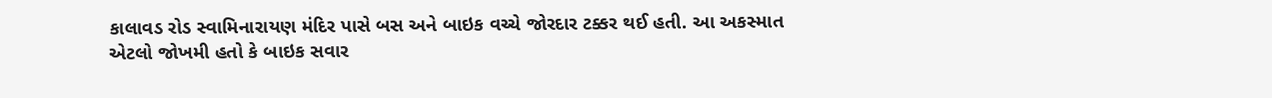કાલાવડ રોડ સ્વામિનારાયણ મંદિર પાસે બસ અને બાઇક વચ્ચે જોરદાર ટક્કર થઈ હતી. આ અકસ્માત એટલો જોખમી હતો કે બાઇક સવાર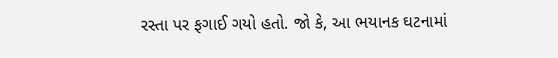રસ્તા પર ફગાઈ ગયો હતો. જો કે, આ ભયાનક ઘટનામાં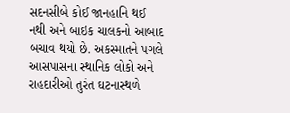સદનસીબે કોઈ જાનહાનિ થઈ નથી અને બાઇક ચાલકનો આબાદ બચાવ થયો છે. અકસ્માતને પગલે આસપાસના સ્થાનિક લોકો અને રાહદારીઓ તુરંત ઘટનાસ્થળે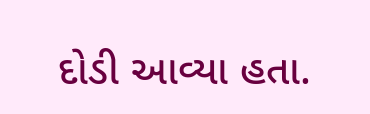દોડી આવ્યા હતા.